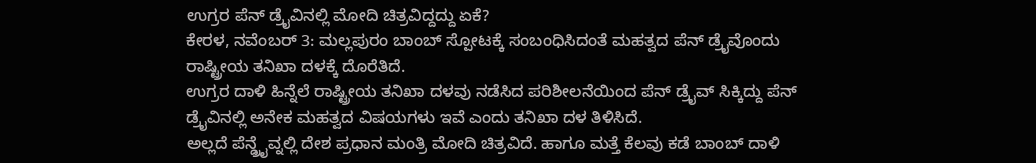ಉಗ್ರರ ಪೆನ್ ಡ್ರೈವಿನಲ್ಲಿ ಮೋದಿ ಚಿತ್ರವಿದ್ದದ್ದು ಏಕೆ?
ಕೇರಳ, ನವೆಂಬರ್ 3: ಮಲ್ಲಪುರಂ ಬಾಂಬ್ ಸ್ಪೋಟಕ್ಕೆ ಸಂಬಂಧಿಸಿದಂತೆ ಮಹತ್ವದ ಪೆನ್ ಡ್ರೈವೊಂದು ರಾಷ್ಟ್ರೀಯ ತನಿಖಾ ದಳಕ್ಕೆ ದೊರೆತಿದೆ.
ಉಗ್ರರ ದಾಳಿ ಹಿನ್ನೆಲೆ ರಾಷ್ಟ್ರೀಯ ತನಿಖಾ ದಳವು ನಡೆಸಿದ ಪರಿಶೀಲನೆಯಿಂದ ಪೆನ್ ಡ್ರೈವ್ ಸಿಕ್ಕಿದ್ದು ಪೆನ್ ಡ್ರೈವಿನಲ್ಲಿ ಅನೇಕ ಮಹತ್ವದ ವಿಷಯಗಳು ಇವೆ ಎಂದು ತನಿಖಾ ದಳ ತಿಳಿಸಿದೆ.
ಅಲ್ಲದೆ ಪೆನ್ಡ್ರೈವ್ನಲ್ಲಿ ದೇಶ ಪ್ರಧಾನ ಮಂತ್ರಿ ಮೋದಿ ಚಿತ್ರವಿದೆ. ಹಾಗೂ ಮತ್ತೆ ಕೆಲವು ಕಡೆ ಬಾಂಬ್ ದಾಳಿ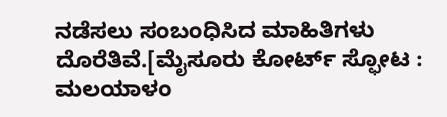ನಡೆಸಲು ಸಂಬಂಧಿಸಿದ ಮಾಹಿತಿಗಳು ದೊರೆತಿವೆ.[ಮೈಸೂರು ಕೋರ್ಟ್ ಸ್ಫೋಟ : ಮಲಯಾಳಂ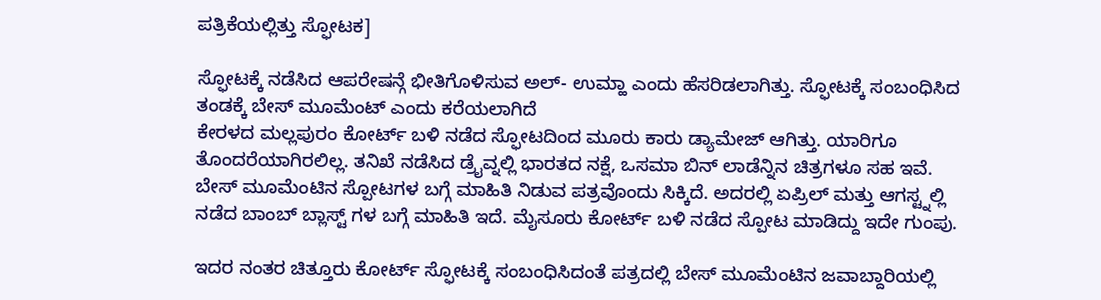ಪತ್ರಿಕೆಯಲ್ಲಿತ್ತು ಸ್ಫೋಟಕ]

ಸ್ಫೋಟಕ್ಕೆ ನಡೆಸಿದ ಆಪರೇಷನ್ಗೆ ಭೀತಿಗೊಳಿಸುವ ಅಲ್- ಉಮ್ಹಾ ಎಂದು ಹೆಸರಿಡಲಾಗಿತ್ತು. ಸ್ಫೋಟಕ್ಕೆ ಸಂಬಂಧಿಸಿದ ತಂಡಕ್ಕೆ ಬೇಸ್ ಮೂಮೆಂಟ್ ಎಂದು ಕರೆಯಲಾಗಿದೆ
ಕೇರಳದ ಮಲ್ಲಪುರಂ ಕೋರ್ಟ್ ಬಳಿ ನಡೆದ ಸ್ಫೋಟದಿಂದ ಮೂರು ಕಾರು ಡ್ಯಾಮೇಜ್ ಆಗಿತ್ತು. ಯಾರಿಗೂ ತೊಂದರೆಯಾಗಿರಲಿಲ್ಲ. ತನಿಖೆ ನಡೆಸಿದ ಡ್ರೈವ್ನಲ್ಲಿ ಭಾರತದ ನಕ್ಷೆ, ಒಸಮಾ ಬಿನ್ ಲಾಡೆನ್ನಿನ ಚಿತ್ರಗಳೂ ಸಹ ಇವೆ.
ಬೇಸ್ ಮೂಮೆಂಟಿನ ಸ್ಪೋಟಗಳ ಬಗ್ಗೆ ಮಾಹಿತಿ ನಿಡುವ ಪತ್ರವೊಂದು ಸಿಕ್ಕಿದೆ. ಅದರಲ್ಲಿ ಏಪ್ರಿಲ್ ಮತ್ತು ಆಗಸ್ಟ್ನಲ್ಲಿ ನಡೆದ ಬಾಂಬ್ ಬ್ಲಾಸ್ಟ್ ಗಳ ಬಗ್ಗೆ ಮಾಹಿತಿ ಇದೆ. ಮೈಸೂರು ಕೋರ್ಟ್ ಬಳಿ ನಡೆದ ಸ್ಪೋಟ ಮಾಡಿದ್ದು ಇದೇ ಗುಂಪು.

ಇದರ ನಂತರ ಚಿತ್ತೂರು ಕೋರ್ಟ್ ಸ್ಫೋಟಕ್ಕೆ ಸಂಬಂಧಿಸಿದಂತೆ ಪತ್ರದಲ್ಲಿ ಬೇಸ್ ಮೂಮೆಂಟಿನ ಜವಾಬ್ದಾರಿಯಲ್ಲಿ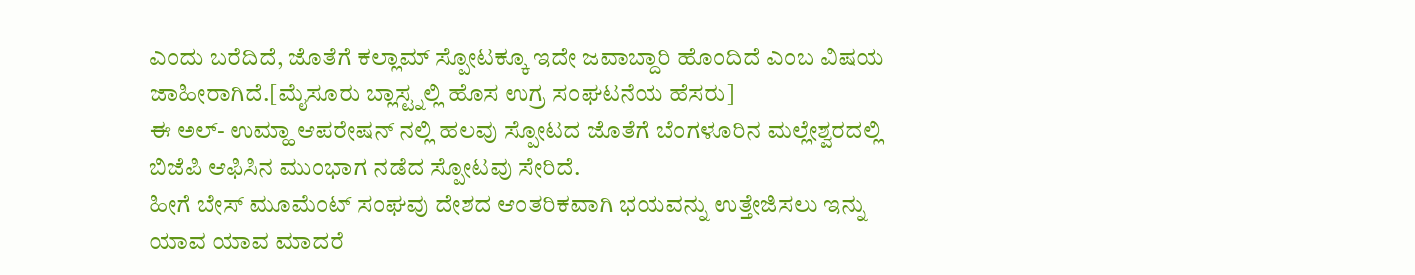ಎಂದು ಬರೆದಿದೆ, ಜೊತೆಗೆ ಕಲ್ಲಾಮ್ ಸ್ಪೋಟಕ್ಕೂ ಇದೇ ಜವಾಬ್ದಾರಿ ಹೊಂದಿದೆ ಎಂಬ ವಿಷಯ ಜಾಹೀರಾಗಿದೆ.[ಮೈಸೂರು ಬ್ಲಾಸ್ಟ್ನಲ್ಲಿ ಹೊಸ ಉಗ್ರ ಸಂಘಟನೆಯ ಹೆಸರು]
ಈ ಅಲ್- ಉಮ್ಹಾ ಆಪರೇಷನ್ ನಲ್ಲಿ ಹಲವು ಸ್ಪೋಟದ ಜೊತೆಗೆ ಬೆಂಗಳೂರಿನ ಮಲ್ಲೇಶ್ವರದಲ್ಲಿ ಬಿಜೆಪಿ ಆಫಿಸಿನ ಮುಂಭಾಗ ನಡೆದ ಸ್ಪೋಟವು ಸೇರಿದೆ.
ಹೀಗೆ ಬೇಸ್ ಮೂಮೆಂಟ್ ಸಂಘವು ದೇಶದ ಆಂತರಿಕವಾಗಿ ಭಯವನ್ನು ಉತ್ತೇಜಿಸಲು ಇನ್ನು ಯಾವ ಯಾವ ಮಾದರೆ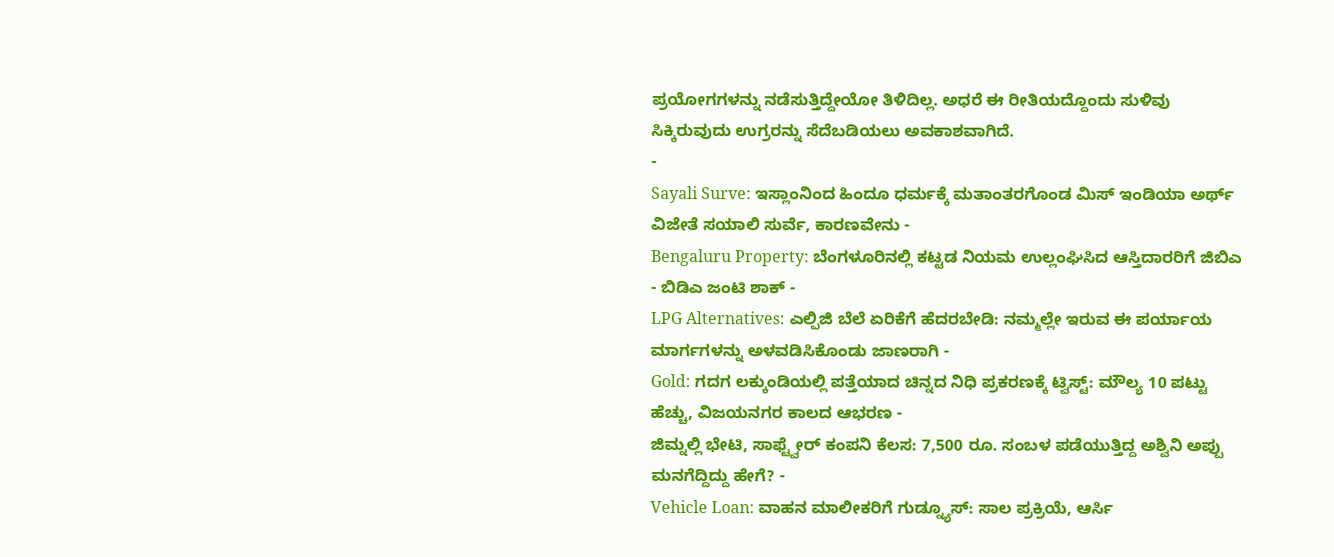ಪ್ರಯೋಗಗಳನ್ನು ನಡೆಸುತ್ತಿದ್ದೇಯೋ ತಿಳಿದಿಲ್ಲ. ಅಧರೆ ಈ ರೀತಿಯದ್ದೊಂದು ಸುಳಿವು ಸಿಕ್ಕಿರುವುದು ಉಗ್ರರನ್ನು ಸೆದೆಬಡಿಯಲು ಅವಕಾಶವಾಗಿದೆ.
-
Sayali Surve: ಇಸ್ಲಾಂನಿಂದ ಹಿಂದೂ ಧರ್ಮಕ್ಕೆ ಮತಾಂತರಗೊಂಡ ಮಿಸ್ ಇಂಡಿಯಾ ಅರ್ಥ್ ವಿಜೇತೆ ಸಯಾಲಿ ಸುರ್ವೆ, ಕಾರಣವೇನು -
Bengaluru Property: ಬೆಂಗಳೂರಿನಲ್ಲಿ ಕಟ್ಟಡ ನಿಯಮ ಉಲ್ಲಂಘಿಸಿದ ಆಸ್ತಿದಾರರಿಗೆ ಜಿಬಿಎ - ಬಿಡಿಎ ಜಂಟಿ ಶಾಕ್ -
LPG Alternatives: ಎಲ್ಪಿಜಿ ಬೆಲೆ ಏರಿಕೆಗೆ ಹೆದರಬೇಡಿ: ನಮ್ಮಲ್ಲೇ ಇರುವ ಈ ಪರ್ಯಾಯ ಮಾರ್ಗಗಳನ್ನು ಅಳವಡಿಸಿಕೊಂಡು ಜಾಣರಾಗಿ -
Gold: ಗದಗ ಲಕ್ಕುಂಡಿಯಲ್ಲಿ ಪತ್ತೆಯಾದ ಚಿನ್ನದ ನಿಧಿ ಪ್ರಕರಣಕ್ಕೆ ಟ್ವಿಸ್ಟ್: ಮೌಲ್ಯ 10 ಪಟ್ಟು ಹೆಚ್ಚು, ವಿಜಯನಗರ ಕಾಲದ ಆಭರಣ -
ಜಿಮ್ನಲ್ಲಿ ಭೇಟಿ, ಸಾಫ್ಟ್ವೇರ್ ಕಂಪನಿ ಕೆಲಸ: 7,500 ರೂ. ಸಂಬಳ ಪಡೆಯುತ್ತಿದ್ದ ಅಶ್ವಿನಿ ಅಪ್ಪು ಮನಗೆದ್ದಿದ್ದು ಹೇಗೆ? -
Vehicle Loan: ವಾಹನ ಮಾಲೀಕರಿಗೆ ಗುಡ್ನ್ಯೂಸ್: ಸಾಲ ಪ್ರಕ್ರಿಯೆ, ಆರ್ಸಿ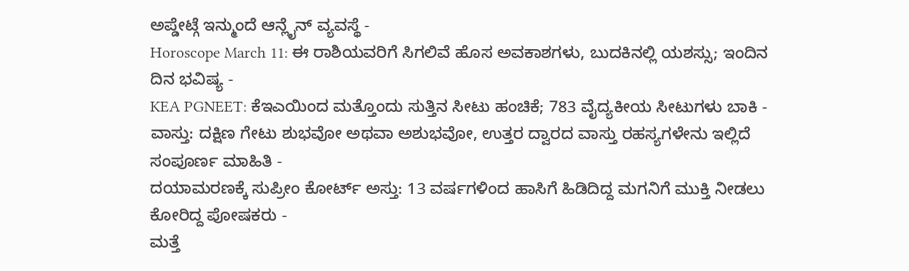ಅಪ್ಡೇಟ್ಗೆ ಇನ್ಮುಂದೆ ಆನ್ಲೈನ್ ವ್ಯವಸ್ಥೆ -
Horoscope March 11: ಈ ರಾಶಿಯವರಿಗೆ ಸಿಗಲಿವೆ ಹೊಸ ಅವಕಾಶಗಳು, ಬುದಕಿನಲ್ಲಿ ಯಶಸ್ಸು; ಇಂದಿನ ದಿನ ಭವಿಷ್ಯ -
KEA PGNEET: ಕೆಇಎಯಿಂದ ಮತ್ತೊಂದು ಸುತ್ತಿನ ಸೀಟು ಹಂಚಿಕೆ; 783 ವೈದ್ಯಕೀಯ ಸೀಟುಗಳು ಬಾಕಿ -
ವಾಸ್ತು: ದಕ್ಷಿಣ ಗೇಟು ಶುಭವೋ ಅಥವಾ ಅಶುಭವೋ, ಉತ್ತರ ದ್ವಾರದ ವಾಸ್ತು ರಹಸ್ಯಗಳೇನು ಇಲ್ಲಿದೆ ಸಂಪೂರ್ಣ ಮಾಹಿತಿ -
ದಯಾಮರಣಕ್ಕೆ ಸುಪ್ರೀಂ ಕೋರ್ಟ್ ಅಸ್ತು: 13 ವರ್ಷಗಳಿಂದ ಹಾಸಿಗೆ ಹಿಡಿದಿದ್ದ ಮಗನಿಗೆ ಮುಕ್ತಿ ನೀಡಲು ಕೋರಿದ್ದ ಪೋಷಕರು -
ಮತ್ತೆ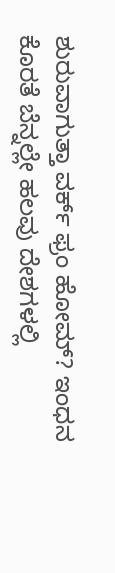ಶುರುವಾಗುತ್ತಾ ವರ್ಕ್ ಫ್ರಂ ಹೋಮ್? ಇಂಧನ ಕೊರತೆ ಬೆನ್ನಲ್ಲೇ ಹಲವು ದೇಶಗಳಲ್ಲಿ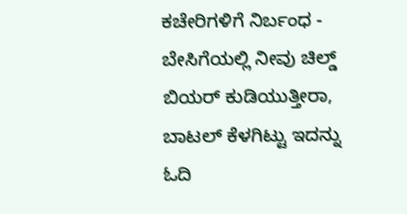ಕಚೇರಿಗಳಿಗೆ ನಿರ್ಬಂಧ -
ಬೇಸಿಗೆಯಲ್ಲಿ ನೀವು ಚಿಲ್ಡ್ ಬಿಯರ್ ಕುಡಿಯುತ್ತೀರಾ, ಬಾಟಲ್ ಕೆಳಗಿಟ್ಟು ಇದನ್ನು ಓದಿ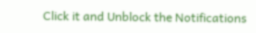Click it and Unblock the Notifications